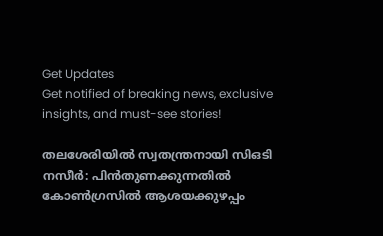Get Updates
Get notified of breaking news, exclusive insights, and must-see stories!

തലശേരിയിൽ സ്വതന്ത്രനായി സിഒടി നസീർ: പിൻതുണക്കുന്നതിൽ കോൺഗ്രസിൽ ആശയക്കുഴപ്പം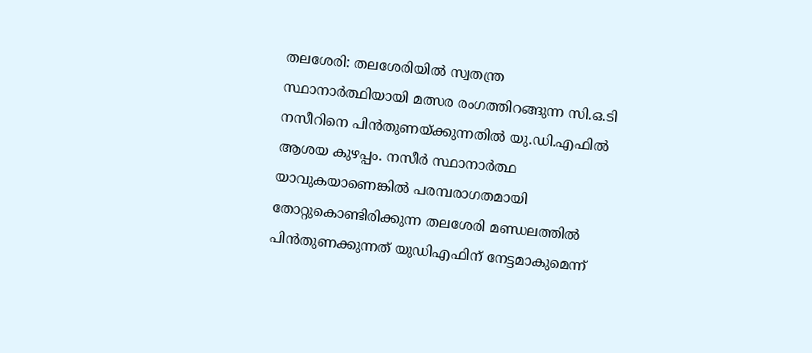തലശേരി: തലശേരിയിൽ സ്വതന്ത്ര സ്ഥാനാർത്ഥിയായി മത്സര രംഗത്തിറങ്ങുന്ന സി.ഒ.ടി നസീറിനെ പിൻതുണയ്ക്കുന്നതിൽ യു.ഡി.എഫിൽ ആശയ കുഴപ്പം. നസീർ സ്ഥാനാർത്ഥ യാവുകയാണെങ്കിൽ പരമ്പരാഗതമായി തോറ്റുകൊണ്ടിരിക്കുന്ന തലശേരി മണ്ഡലത്തിൽ പിൻതുണക്കുന്നത് യുഡിഎഫിന് നേട്ടമാകുമെന്ന്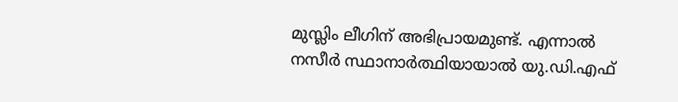മുസ്ലിം ലീഗിന് അഭിപ്രായമുണ്ട്. എന്നാൽ നസീർ സ്ഥാനാർത്ഥിയായാൽ യു.ഡി.എഫ്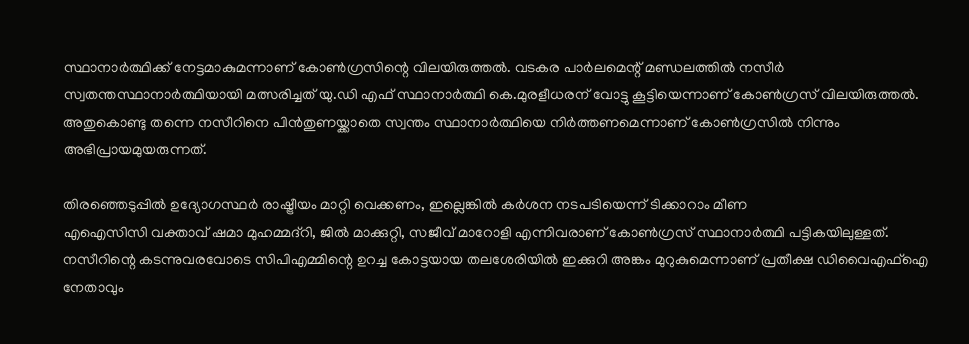സ്ഥാനാർത്ഥിക്ക് നേട്ടമാകുമന്നാണ് കോൺഗ്രസിന്റെ വിലയിരുത്തൽ. വടകര പാർലമെന്റ് മണ്ഡലത്തിൽ നസീർ സ്വതന്തസ്ഥാനാർത്ഥിയായി മത്സരിച്ചത് യു.ഡി എഫ് സ്ഥാനാർത്ഥി കെ.മുരളീധരന് വോട്ടു കൂട്ടിയെന്നാണ് കോൺഗ്രസ് വിലയിരുത്തൽ. അതുകൊണ്ടു തന്നെ നസീറിനെ പിൻതുണയ്ക്കാതെ സ്വന്തം സ്ഥാനാർത്ഥിയെ നിർത്തണമെന്നാണ് കോൺഗ്രസിൽ നിന്നും അഭിപ്രായമുയരുന്നത്.

തിരഞ്ഞെടുപ്പിൽ ഉദ്യോഗസ്ഥർ രാഷ്ട്രീയം മാറ്റി വെക്കണം, ഇല്ലെങ്കിൽ കർശന നടപടിയെന്ന് ടിക്കാറാം മീണ
എഐസിസി വക്താവ് ഷമാ മുഹമ്മദ്റി, ജിൽ മാക്കുറ്റി, സജീവ് മാറോളി എന്നിവരാണ് കോൺഗ്രസ് സ്ഥാനാർത്ഥി പട്ടികയിലുള്ളത്. നസീറിന്റെ കടന്നുവരവോടെ സിപിഎമ്മിന്റെ ഉറച്ച കോട്ടയായ തലശേരിയിൽ ഇക്കുറി അങ്കം മുറുകുമെന്നാണ് പ്രതീക്ഷ ഡിവൈഎഫ്ഐ നേതാവും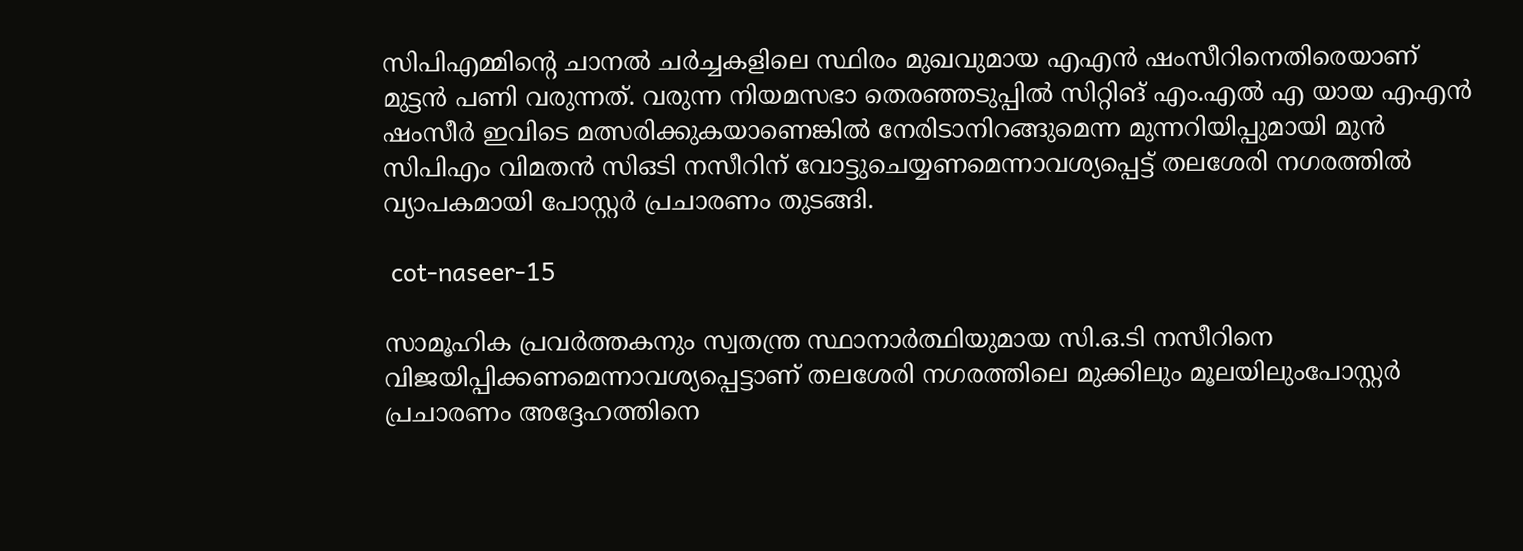സിപിഎമ്മിന്റെ ചാനൽ ചർച്ചകളിലെ സ്ഥിരം മുഖവുമായ എഎൻ ഷംസീറിനെതിരെയാണ് മുട്ടൻ പണി വരുന്നത്. വരുന്ന നിയമസഭാ തെരഞ്ഞടുപ്പിൽ സിറ്റിങ് എം.എൽ എ യായ എഎൻ ഷംസീർ ഇവിടെ മത്സരിക്കുകയാണെങ്കിൽ നേരിടാനിറങ്ങുമെന്ന മുന്നറിയിപ്പുമായി മുൻ സിപിഎം വിമതൻ സിഒടി നസീറിന് വോട്ടുചെയ്യണമെന്നാവശ്യപ്പെട്ട് തലശേരി നഗരത്തിൽ വ്യാപകമായി പോസ്റ്റർ പ്രചാരണം തുടങ്ങി.

 cot-naseer-15

സാമൂഹിക പ്രവർത്തകനും സ്വതന്ത്ര സ്ഥാനാർത്ഥിയുമായ സി.ഒ.ടി നസീറിനെ വിജയിപ്പിക്കണമെന്നാവശ്യപ്പെട്ടാണ് തലശേരി നഗരത്തിലെ മുക്കിലും മൂലയിലുംപോസ്റ്റർ പ്രചാരണം അദ്ദേഹത്തിനെ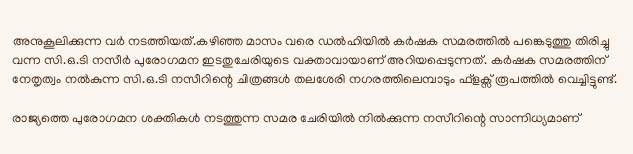അനുകൂലിക്കുന്ന വർ നടത്തിയത്.കഴിഞ്ഞ മാസം വരെ ഡൽഹിയിൽ കർഷക സമരത്തിൽ പങ്കെടുത്തു തിരിച്ചു വന്ന സി.ഒ.ടി നസീർ പുരോഗമന ഇടതുചേരിയുടെ വക്താവായാണ് അറിയപ്പെടുന്നത്. കർഷക സമരത്തിന് നേതൃത്വം നൽകുന്ന സി.ഒ.ടി നസീറിന്റെ ചിത്രങ്ങൾ തലശേരി നഗരത്തിലെമ്പാടും ഫ്ളക്സ് രൂപത്തിൽ വെച്ചിട്ടുണ്ട്.

രാജ്യത്തെ പുരോഗമന ശക്തികൾ നടത്തുന്ന സമര ചേരിയിൽ നിൽക്കുന്ന നസീറിന്റെ സാന്നിധ്യമാണ്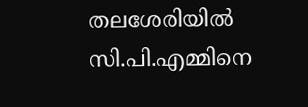തലശേരിയിൽ സി.പി.എമ്മിനെ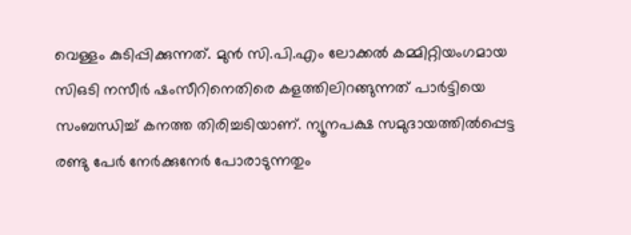വെള്ളം കുടിപ്പിക്കുന്നത്. മുൻ സി.പി.എം ലോക്കൽ കമ്മിറ്റിയംഗമായ സിഒടി നസീർ ഷംസീറിനെതിരെ കളത്തിലിറങ്ങുന്നത് പാർട്ടിയെ സംബന്ധിച്ച് കനത്ത തിരിച്ചടിയാണ്. ന്യൂനപക്ഷ സമുദായത്തിൽപ്പെട്ട രണ്ടു പേർ നേർക്കുനേർ പോരാടുന്നതും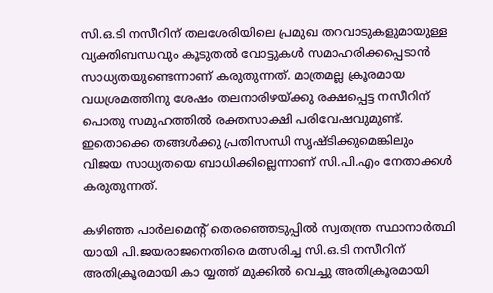സി.ഒ.ടി നസീറിന് തലശേരിയിലെ പ്രമുഖ തറവാടുകളുമായുള്ള വ്യക്തിബന്ധവും കൂടുതൽ വോട്ടുകൾ സമാഹരിക്കപ്പെടാൻ സാധ്യതയുണ്ടെന്നാണ് കരുതുന്നത്. മാത്രമല്ല ക്രൂരമായ വധശ്രമത്തിനു ശേഷം തലനാരിഴയ്ക്കു രക്ഷപ്പെട്ട നസീറിന് പൊതു സമുഹത്തിൽ രക്തസാക്ഷി പരിവേഷവുമുണ്ട്. ഇതൊക്കെ തങ്ങൾക്കു പ്രതിസന്ധി സൃഷ്ടിക്കുമെങ്കിലും വിജയ സാധ്യതയെ ബാധിക്കില്ലെന്നാണ് സി.പി.എം നേതാക്കൾ കരുതുന്നത്.

കഴിഞ്ഞ പാർലമെന്റ് തെരഞ്ഞെടുപ്പിൽ സ്വതന്ത്ര സ്ഥാനാർത്ഥി യായി പി.ജയരാജനെതിരെ മത്സരിച്ച സി.ഒ.ടി നസീറിന് അതിക്രൂരമായി കാ യ്യത്ത് മുക്കിൽ വെച്ചു അതിക്രൂരമായി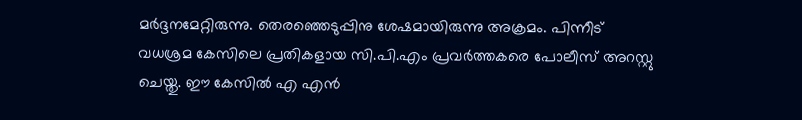മർദ്ദനമേറ്റിരുന്നു. തെരഞ്ഞെടുപ്പിനു ശേഷമായിരുന്നു അക്രമം. പിന്നീട് വധശ്രമ കേസിലെ പ്രതികളായ സി.പി.എം പ്രവർത്തകരെ പോലീസ് അറസ്റ്റു ചെയ്തു. ഈ കേസിൽ എ എൻ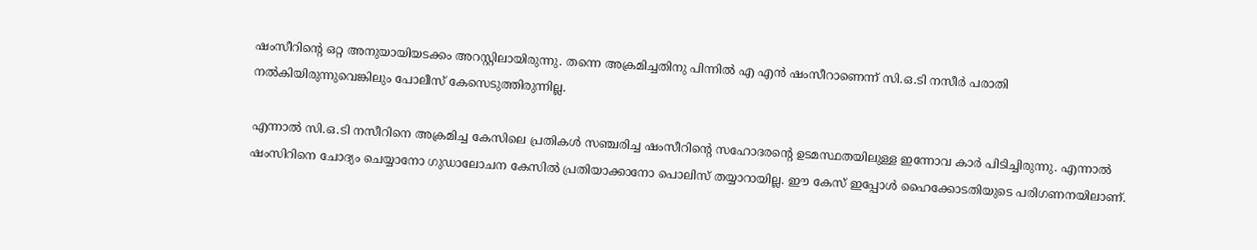ഷംസീറിന്റെ ഒറ്റ അനുയായിയടക്കം അറസ്റ്റിലായിരുന്നു. തന്നെ അക്രമിച്ചതിനു പിന്നിൽ എ എൻ ഷംസീറാണെന്ന് സി.ഒ.ടി നസീർ പരാതി നൽകിയിരുന്നുവെങ്കിലും പോലീസ് കേസെടുത്തിരുന്നില്ല.

എന്നാൽ സി.ഒ.ടി നസീറിനെ അക്രമിച്ച കേസിലെ പ്രതികൾ സഞ്ചരിച്ച ഷംസീറിന്റെ സഹോദരന്റെ ഉടമസ്ഥതയിലുള്ള ഇന്നോവ കാർ പിടിച്ചിരുന്നു. എന്നാൽ ഷംസിറിനെ ചോദ്യം ചെയ്യാനോ ഗുഡാലോചന കേസിൽ പ്രതിയാക്കാനോ പൊലിസ് തയ്യാറായില്ല. ഈ കേസ് ഇപ്പോൾ ഹൈക്കോടതിയുടെ പരിഗണനയിലാണ്.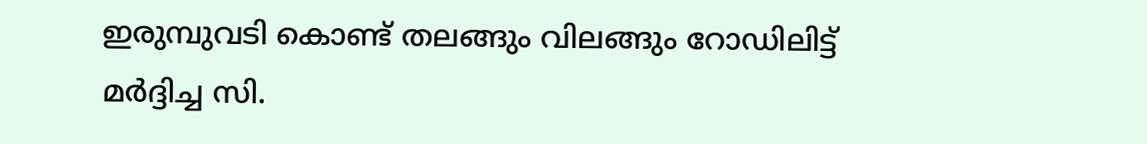ഇരുമ്പുവടി കൊണ്ട് തലങ്ങും വിലങ്ങും റോഡിലിട്ട് മർദ്ദിച്ച സി.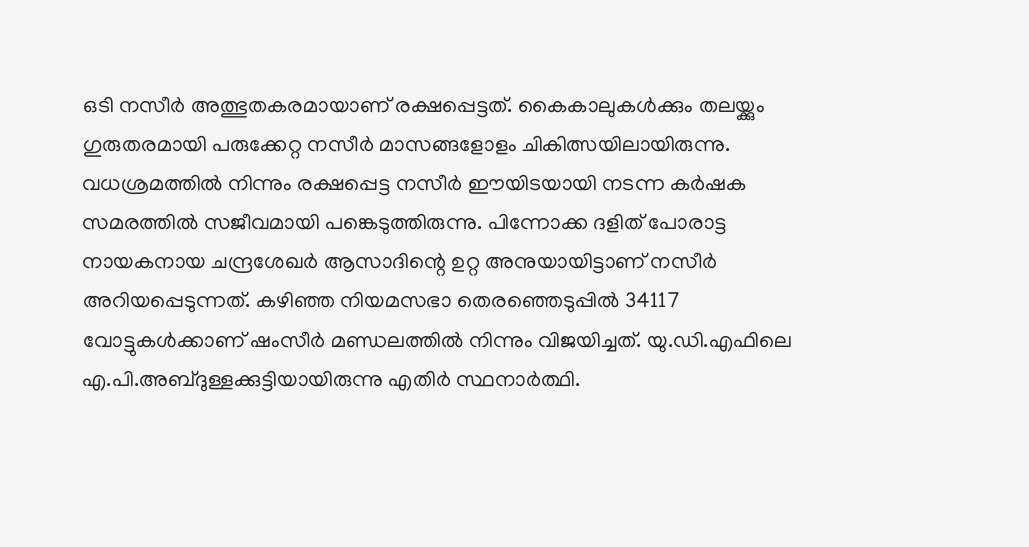ഒടി നസീർ അത്ഭുതകരമായാണ് രക്ഷപ്പെട്ടത്. കൈകാലുകൾക്കും തലയ്ക്കും ഗുരുതരമായി പരുക്കേറ്റ നസീർ മാസങ്ങളോളം ചികിത്സയിലായിരുന്നു. വധശ്രമത്തിൽ നിന്നും രക്ഷപ്പെട്ട നസീർ ഈയിടയായി നടന്ന കർഷക സമരത്തിൽ സജീവമായി പങ്കെടുത്തിരുന്നു. പിന്നോക്ക ദളിത് പോരാട്ട നായകനായ ചന്ദ്രശേഖർ ആസാദിന്റെ ഉറ്റ അനുയായിട്ടാണ് നസീർ അറിയപ്പെടുന്നത്. കഴിഞ്ഞ നിയമസഭാ തെരഞ്ഞെടുപ്പിൽ 34117 വോട്ടുകൾക്കാണ് ഷംസീർ മണ്ഡലത്തിൽ നിന്നും വിജയിച്ചത്. യു.ഡി.എഫിലെ എ.പി.അബ്ദുള്ളക്കുട്ടിയായിരുന്നു എതിർ സ്ഥനാർത്ഥി.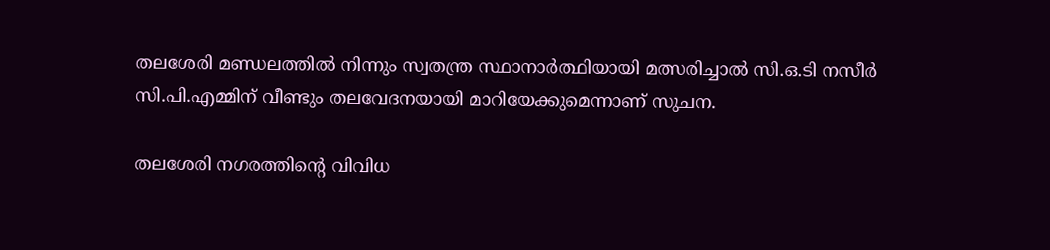തലശേരി മണ്ഡലത്തിൽ നിന്നും സ്വതന്ത്ര സ്ഥാനാർത്ഥിയായി മത്സരിച്ചാൽ സി.ഒ.ടി നസീർ സി.പി.എമ്മിന് വീണ്ടും തലവേദനയായി മാറിയേക്കുമെന്നാണ് സുചന.

തലശേരി നഗരത്തിന്റെ വിവിധ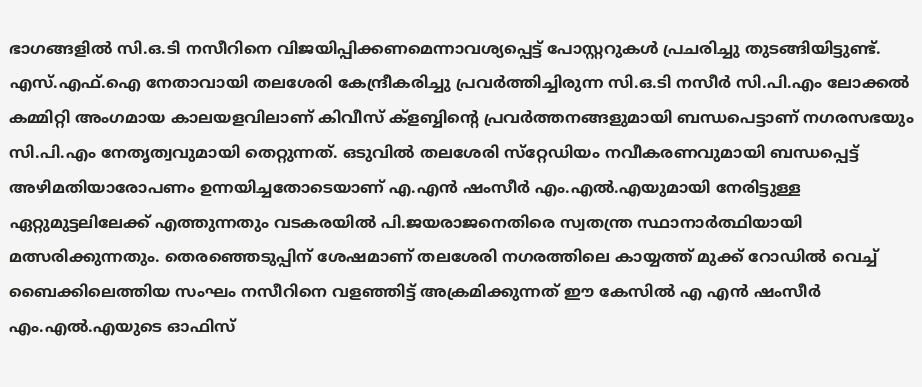ഭാഗങ്ങളിൽ സി.ഒ.ടി നസീറിനെ വിജയിപ്പിക്കണമെന്നാവശ്യപ്പെട്ട് പോസ്റ്ററുകൾ പ്രചരിച്ചു തുടങ്ങിയിട്ടുണ്ട്. എസ്.എഫ്.ഐ നേതാവായി തലശേരി കേന്ദ്രീകരിച്ചു പ്രവർത്തിച്ചിരുന്ന സി.ഒ.ടി നസീർ സി.പി.എം ലോക്കൽ കമ്മിറ്റി അംഗമായ കാലയളവിലാണ് കിവീസ് ക്ളബ്ബിന്റെ പ്രവർത്തനങ്ങളുമായി ബന്ധപെട്ടാണ് നഗരസഭയും സി.പി.എം നേതൃത്വവുമായി തെറ്റുന്നത്. ഒടുവിൽ തലശേരി സ്‌റ്റേഡിയം നവീകരണവുമായി ബന്ധപ്പെട്ട് അഴിമതിയാരോപണം ഉന്നയിച്ചതോടെയാണ് എ.എൻ ഷംസീർ എം.എൽ.എയുമായി നേരിട്ടുള്ള ഏറ്റുമുട്ടലിലേക്ക് എത്തുന്നതും വടകരയിൽ പി.ജയരാജനെതിരെ സ്വതന്ത്ര സ്ഥാനാർത്ഥിയായി മത്സരിക്കുന്നതും. തെരഞ്ഞെടുപ്പിന് ശേഷമാണ് തലശേരി നഗരത്തിലെ കായ്യത്ത് മുക്ക് റോഡിൽ വെച്ച് ബൈക്കിലെത്തിയ സംഘം നസീറിനെ വളഞ്ഞിട്ട് അക്രമിക്കുന്നത് ഈ കേസിൽ എ എൻ ഷംസീർ എം.എൽ.എയുടെ ഓഫിസ്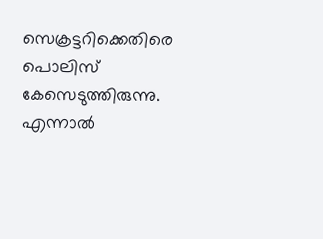സെക്രട്ടറിക്കെതിരെ പൊലിസ് കേസെടുത്തിരുന്നു. എന്നാൽ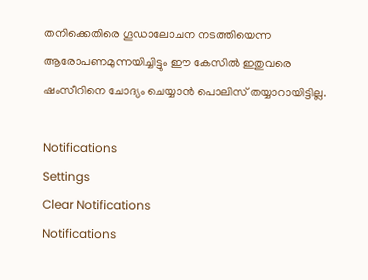തനിക്കെതിരെ ഗൂഡാലോചന നടത്തിയെന്ന ആരോപണമുന്നയിച്ചിട്ടും ഈ കേസിൽ ഇതുവരെ ഷംസീറിനെ ചോദ്യം ചെയ്യാൻ പൊലിസ് തയ്യാറായിട്ടില്ല.

Notifications
Settings
Clear Notifications
Notifications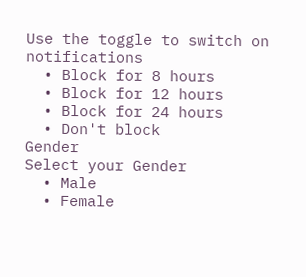Use the toggle to switch on notifications
  • Block for 8 hours
  • Block for 12 hours
  • Block for 24 hours
  • Don't block
Gender
Select your Gender
  • Male
  • Female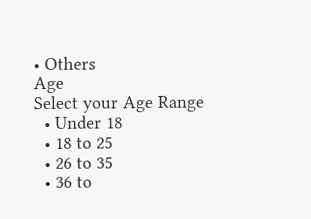• Others
Age
Select your Age Range
  • Under 18
  • 18 to 25
  • 26 to 35
  • 36 to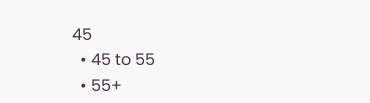45
  • 45 to 55
  • 55+